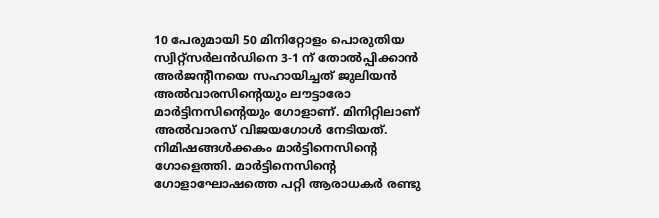10 പേരുമായി 50 മിനിറ്റോളം പൊരുതിയ സ്വിറ്റ്സര്‍ലന്‍ഡിനെ 3-1 ന് തോല്‍പ്പിക്കാന്‍ അര്‍ജന്‍റീനയെ സഹായിച്ചത് ജുലിയന്‍ അല്‍വാരസിന്‍റെയും ലൗട്ടാരോ മാര്‍ട്ടിനസിന്‍റെയും ഗോളാണ്. മിനിറ്റിലാണ് അല്‍വാരസ് വിജയഗോള്‍ നേടിയത്. നിമിഷങ്ങള്‍ക്കകം മാര്‍ട്ടിനെസിന്‍റെ ഗോളെത്തി. മാര്‍ട്ടിനെസിന്‍റെ ഗോളാഘോഷത്തെ പറ്റി ആരാധകര്‍ രണ്ടു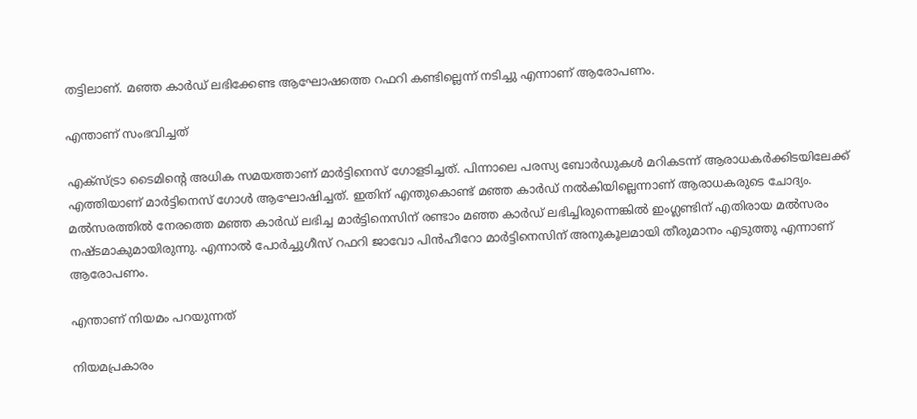തട്ടിലാണ്. മഞ്ഞ കാര്‍ഡ് ലഭിക്കേണ്ട ആഘോഷത്തെ റഫറി കണ്ടില്ലെന്ന് നടിച്ചു എന്നാണ് ആരോപണം.

എന്താണ് സംഭവിച്ചത്

എക്സ്ട്രാ ടൈമിന്‍റെ അധിക സമയത്താണ് മാര്‍ട്ടിനെസ് ഗോളടിച്ചത്. പിന്നാലെ പരസ്യ ബോര്‍ഡുകള്‍ മറികടന്ന് ആരാധകര്‍ക്കിടയിലേക്ക് എത്തിയാണ് മാര്‍ട്ടിനെസ് ഗോള്‍ ആഘോഷിച്ചത്. ഇതിന് എന്തുകൊണ്ട് മഞ്ഞ കാര്‍ഡ് നല്‍കിയില്ലെന്നാണ് ആരാധകരുടെ ചോദ്യം. മല്‍സരത്തില്‍ നേരത്തെ മഞ്ഞ കാര്‍ഡ‍് ലഭിച്ച മാര്‍ട്ടിനെസിന് രണ്ടാം മഞ്ഞ കാര്‍ഡ് ലഭിച്ചിരുന്നെങ്കില്‍ ഇംഗ്ലണ്ടിന് എതിരായ മല്‍സരം നഷ്ടമാകുമായിരുന്നു. എന്നാല്‍ പോര്‍ച്ചുഗീസ് റഫറി ജാവോ പിൻഹീറോ മാര്‍ട്ടിനെസിന് അനുകൂലമായി തീരുമാനം എടുത്തു എന്നാണ് ആരോപണം.

എന്താണ് നിയമം പറയുന്നത്

നിയമപ്രകാരം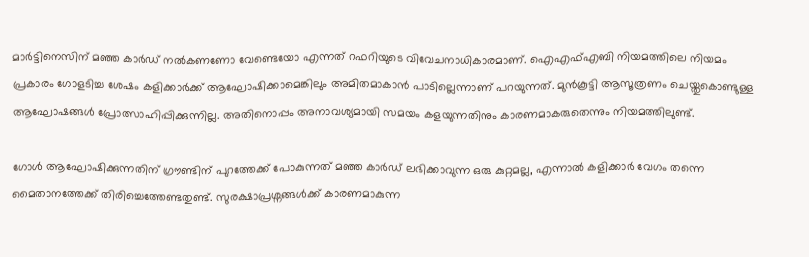മാര്‍ട്ടിനെസിന് മഞ്ഞ കാര്‍ഡ‍് നല്‍കണണോ വേണ്ടെയോ എന്നത് റഫറിയുടെ വിവേചനാധികാരമാണ്. ഐഎഫ്എബി നിയമത്തിലെ നിയമം പ്രകാരം ഗോളടിച്ച ശേഷം കളിക്കാർക്ക് ആഘോഷിക്കാമെങ്കിലും അമിതമാകാൻ പാടില്ലെന്നാണ് പറയുന്നത്. മുൻകൂട്ടി ആസൂത്രണം ചെയ്തുകൊണ്ടുള്ള ആഘോഷങ്ങൾ പ്രോത്സാഹിപ്പിക്കുന്നില്ല. അതിനൊപ്പം അനാവശ്യമായി സമയം കളയുന്നതിനും കാരണമാകരുതെന്നും നിയമത്തിലുണ്ട്.

ഗോൾ ആഘോഷിക്കുന്നതിന് ഗ്രൗണ്ടിന് പുറത്തേക്ക് പോകുന്നത് മഞ്ഞ കാർഡ് ലഭിക്കാവുന്ന ഒരു കുറ്റമല്ല, എന്നാൽ കളിക്കാർ വേഗം തന്നെ മൈതാനത്തേക്ക് തിരിച്ചെത്തേണ്ടതുണ്ട്. സുരക്ഷാപ്രശ്നങ്ങള്‍ക്ക് കാരണമാകുന്ന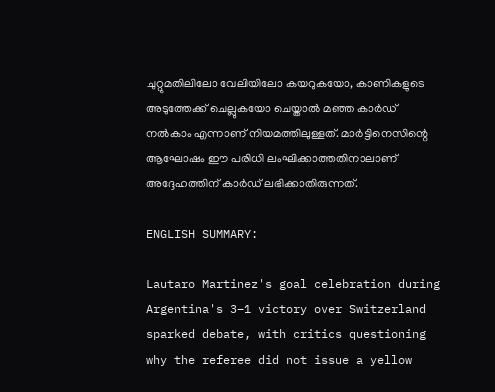ചുറ്റുമതിലിലോ വേലിയിലോ കയറുകയോ, കാണികളുടെ അടുത്തേക്ക് ചെല്ലുകയോ ചെയ്താൽ മഞ്ഞ കാർഡ് നൽകാം എന്നാണ് നിയമത്തിലുള്ളത്. മാര്‍ട്ടിനെസിന്റെ ആഘോഷം ഈ പരിധി ലംഘിക്കാത്തതിനാലാണ് അദ്ദേഹത്തിന് കാര്‍ഡ് ലഭിക്കാതിരുന്നത്.

ENGLISH SUMMARY:

Lautaro Martinez's goal celebration during Argentina's 3–1 victory over Switzerland sparked debate, with critics questioning why the referee did not issue a yellow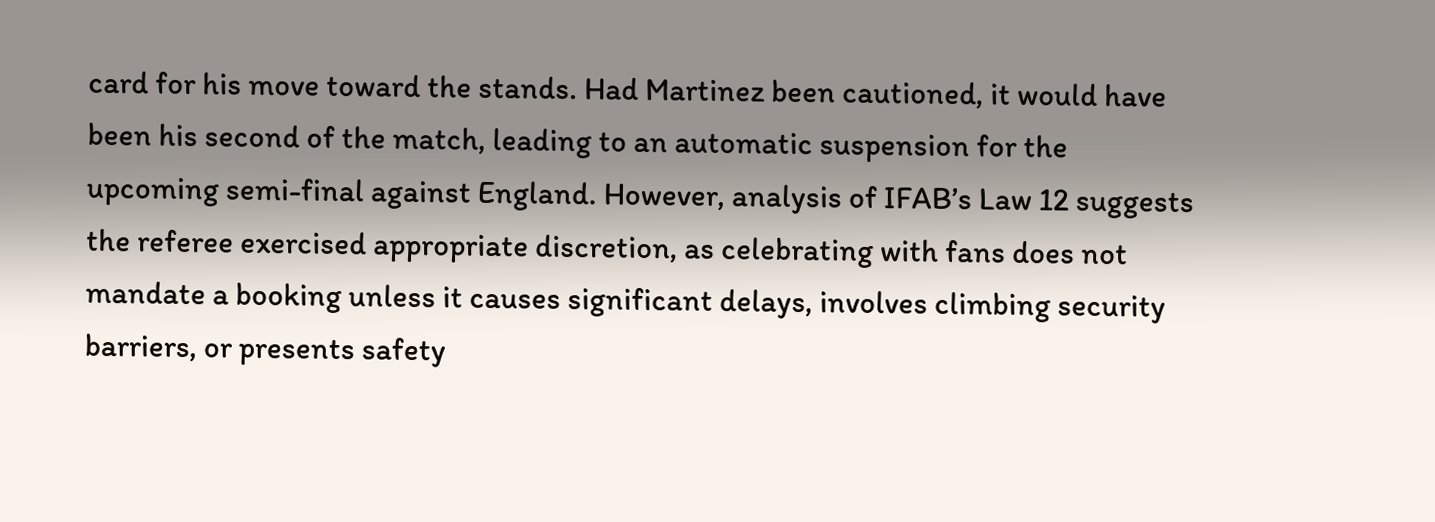card for his move toward the stands. Had Martinez been cautioned, it would have been his second of the match, leading to an automatic suspension for the upcoming semi-final against England. However, analysis of IFAB’s Law 12 suggests the referee exercised appropriate discretion, as celebrating with fans does not mandate a booking unless it causes significant delays, involves climbing security barriers, or presents safety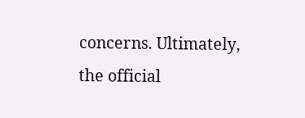concerns. Ultimately, the official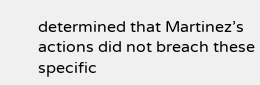determined that Martinez’s actions did not breach these specific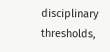disciplinary thresholds,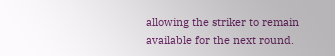allowing the striker to remain available for the next round.